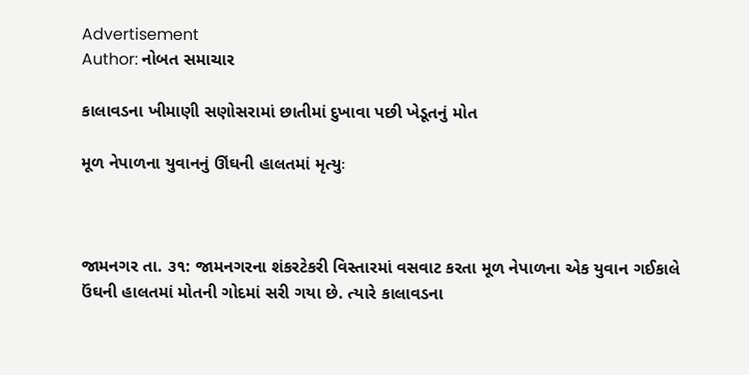Advertisement
Author: નોબત સમાચાર

કાલાવડના ખીમાણી સણોસરામાં છાતીમાં દુખાવા પછી ખેડૂતનું મોત

મૂળ નેપાળના યુવાનનું ઊંઘની હાલતમાં મૃત્યુઃ



જામનગર તા. ૩૧: જામનગરના શંકરટેકરી વિસ્તારમાં વસવાટ કરતા મૂળ નેપાળના એક યુવાન ગઈકાલે ઉંઘની હાલતમાં મોતની ગોદમાં સરી ગયા છે. ત્યારે કાલાવડના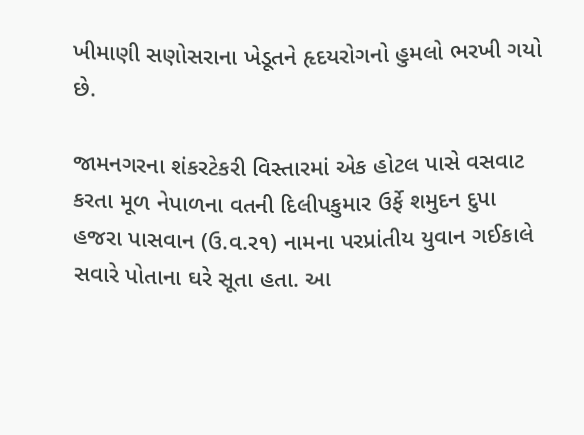ખીમાણી સણોસરાના ખેડૂતને હૃદયરોગનો હુમલો ભરખી ગયો છે.

જામનગરના શંકરટેકરી વિસ્તારમાં એક હોટલ પાસે વસવાટ કરતા મૂળ નેપાળના વતની દિલીપકુમાર ઉર્ફે શમુદન દુપા હજરા પાસવાન (ઉ.વ.ર૧) નામના પરપ્રાંતીય યુવાન ગઈકાલે સવારે પોતાના ઘરે સૂતા હતા. આ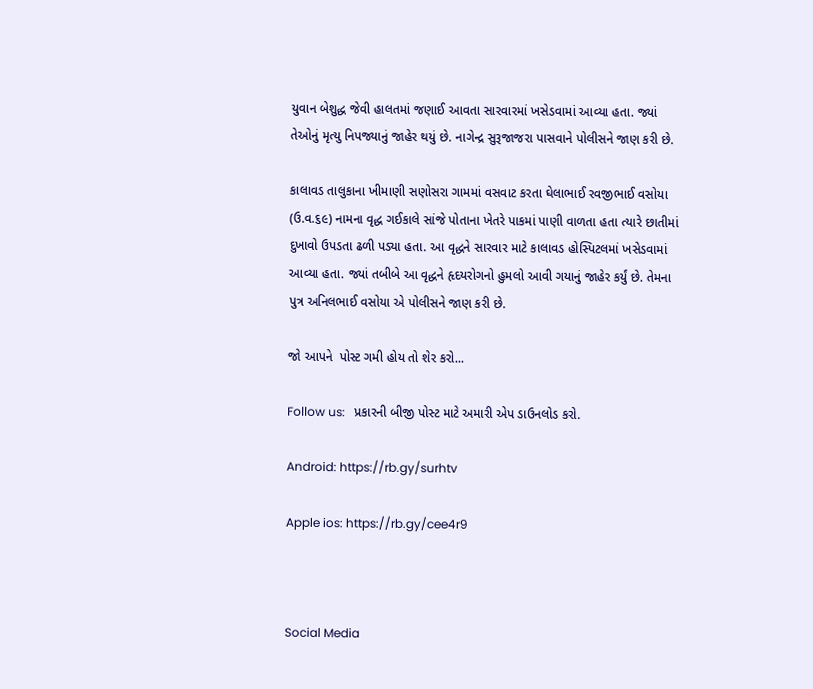યુવાન બેશુદ્ધ જેવી હાલતમાં જણાઈ આવતા સારવારમાં ખસેડવામાં આવ્યા હતા. જ્યાં તેઓનું મૃત્યુ નિપજ્યાનું જાહેર થયું છે. નાગેન્દ્ર સુરૂજાજરા પાસવાને પોલીસને જાણ કરી છે.

કાલાવડ તાલુકાના ખીમાણી સણોસરા ગામમાં વસવાટ કરતા ઘેલાભાઈ રવજીભાઈ વસોયા (ઉ.વ.૬૯) નામના વૃદ્ધ ગઈકાલે સાંજે પોતાના ખેતરે પાકમાં પાણી વાળતા હતા ત્યારે છાતીમાં દુખાવો ઉપડતા ઢળી પડ્યા હતા. આ વૃદ્ધને સારવાર માટે કાલાવડ હોસ્પિટલમાં ખસેડવામાં આવ્યા હતા. જ્યાં તબીબે આ વૃદ્ધને હૃદયરોગનો હુમલો આવી ગયાનું જાહેર કર્યું છે. તેમના પુત્ર અનિલભાઈ વસોયા એ પોલીસને જાણ કરી છે.

જો આપને  પોસ્ટ ગમી હોય તો શેર કરો...

Follow us:   પ્રકારની બીજી પોસ્ટ માટે અમારી એપ ડાઉનલોડ કરો.

Android: https://rb.gy/surhtv

Apple ios: https://rb.gy/cee4r9



Social Media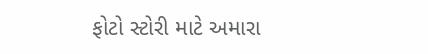ફોટો સ્ટોરી માટે અમારા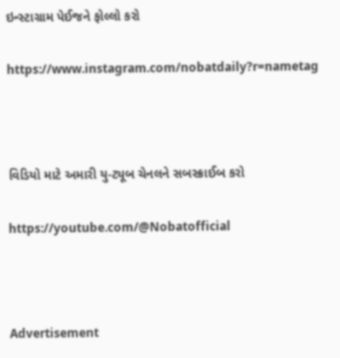ઇન્સ્ટાગ્રામ પેઈજને ફોલ્લો કરો

https://www.instagram.com/nobatdaily?r=nametag



વિડિયો માટે અમારી યુ-ટ્યૂબ ચેનલને સબસ્ક્રાઈબ કરો

https://youtube.com/@Nobatofficial



Advertisement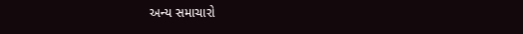અન્ય સમાચારો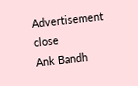Advertisement
close
Ank Bandh